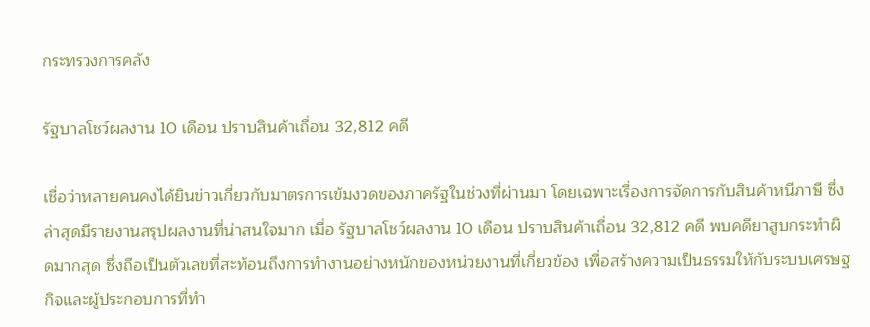กระทรวงการคลัง

รัฐบาลโชว์ผลงาน 10 เดือน ปราบสินค้าเถื่อน 32,812 คดี

เชื่อว่าหลายคนคงได้ยินข่าวเกี่ยวกับมาตรการเข้มงวดของภาครัฐในช่วงที่ผ่านมา โดยเฉพาะเรื่องการจัดการกับสินค้าหนีภาษี ซึ่งล่าสุดมีรายงานสรุปผลงานที่น่าสนใจมาก เมื่อ รัฐบาลโชว์ผลงาน 10 เดือน ปราบสินค้าเถื่อน 32,812 คดี พบคดียาสูบกระทำผิดมากสุด ซึ่งถือเป็นตัวเลขที่สะท้อนถึงการทำงานอย่างหนักของหน่วยงานที่เกี่ยวข้อง เพื่อสร้างความเป็นธรรมให้กับระบบเศรษฐกิจและผู้ประกอบการที่ทำ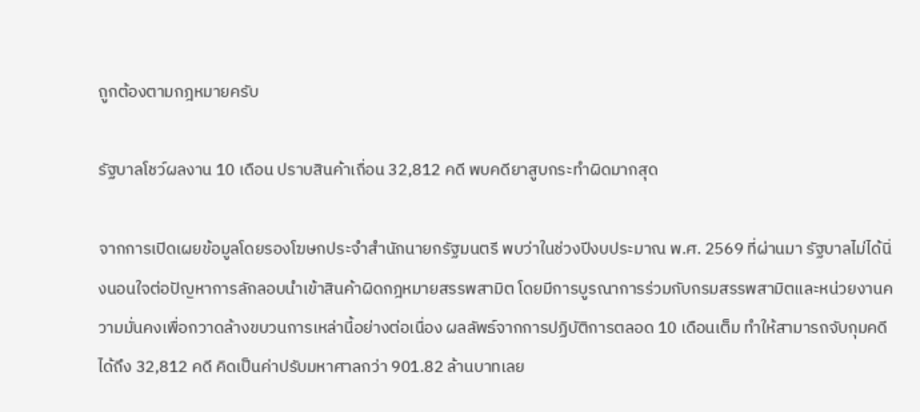ถูกต้องตามกฎหมายครับ

รัฐบาลโชว์ผลงาน 10 เดือน ปราบสินค้าเถื่อน 32,812 คดี พบคดียาสูบกระทำผิดมากสุด

จากการเปิดเผยข้อมูลโดยรองโฆษกประจำสำนักนายกรัฐมนตรี พบว่าในช่วงปีงบประมาณ พ.ศ. 2569 ที่ผ่านมา รัฐบาลไม่ได้นิ่งนอนใจต่อปัญหาการลักลอบนำเข้าสินค้าผิดกฎหมายสรรพสามิต โดยมีการบูรณาการร่วมกับกรมสรรพสามิตและหน่วยงานความมั่นคงเพื่อกวาดล้างขบวนการเหล่านี้อย่างต่อเนื่อง ผลลัพธ์จากการปฏิบัติการตลอด 10 เดือนเต็ม ทำให้สามารถจับกุมคดีได้ถึง 32,812 คดี คิดเป็นค่าปรับมหาศาลกว่า 901.82 ล้านบาทเลย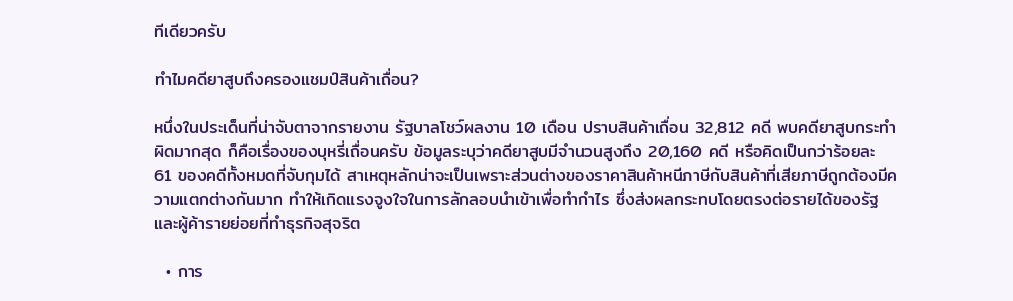ทีเดียวครับ

ทำไมคดียาสูบถึงครองแชมป์สินค้าเถื่อน?

หนึ่งในประเด็นที่น่าจับตาจากรายงาน รัฐบาลโชว์ผลงาน 10 เดือน ปราบสินค้าเถื่อน 32,812 คดี พบคดียาสูบกระทำผิดมากสุด ก็คือเรื่องของบุหรี่เถื่อนครับ ข้อมูลระบุว่าคดียาสูบมีจำนวนสูงถึง 20,160 คดี หรือคิดเป็นกว่าร้อยละ 61 ของคดีทั้งหมดที่จับกุมได้ สาเหตุหลักน่าจะเป็นเพราะส่วนต่างของราคาสินค้าหนีภาษีกับสินค้าที่เสียภาษีถูกต้องมีความแตกต่างกันมาก ทำให้เกิดแรงจูงใจในการลักลอบนำเข้าเพื่อทำกำไร ซึ่งส่งผลกระทบโดยตรงต่อรายได้ของรัฐและผู้ค้ารายย่อยที่ทำธุรกิจสุจริต

  • การ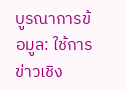บูรณาการข้อมูล: ใช้การข่าวเชิง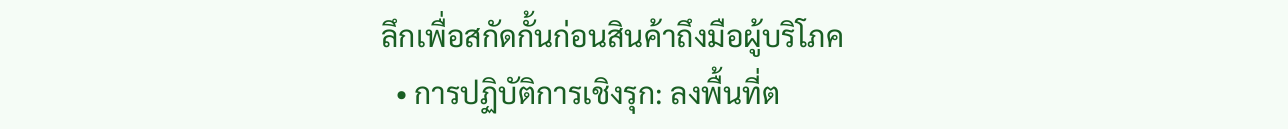ลึกเพื่อสกัดกั้นก่อนสินค้าถึงมือผู้บริโภค
  • การปฏิบัติการเชิงรุก: ลงพื้นที่ต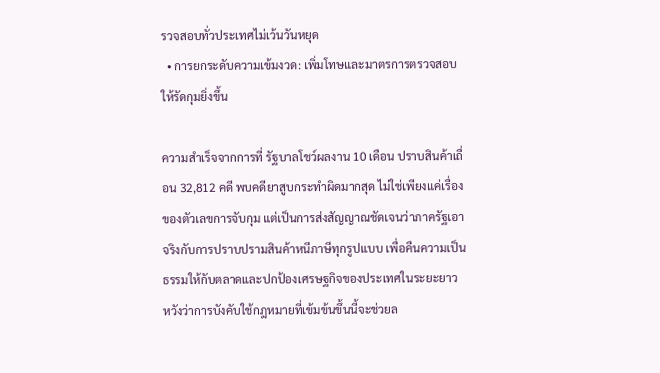รวจสอบทั่วประเทศไม่เว้นวันหยุด
  • การยกระดับความเข้มงวด: เพิ่มโทษและมาตรการตรวจสอบให้รัดกุมยิ่งขึ้น

ความสำเร็จจากการที่ รัฐบาลโชว์ผลงาน 10 เดือน ปราบสินค้าเถื่อน 32,812 คดี พบคดียาสูบกระทำผิดมากสุด ไม่ใช่เพียงแค่เรื่องของตัวเลขการจับกุม แต่เป็นการส่งสัญญาณชัดเจนว่าภาครัฐเอาจริงกับการปราบปรามสินค้าหนีภาษีทุกรูปแบบ เพื่อคืนความเป็นธรรมให้กับตลาดและปกป้องเศรษฐกิจของประเทศในระยะยาว หวังว่าการบังคับใช้กฎหมายที่เข้มข้นขึ้นนี้จะช่วยล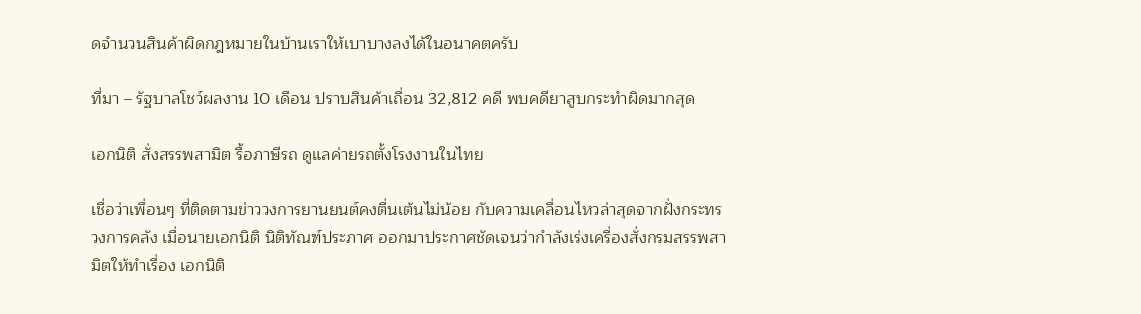ดจำนวนสินค้าผิดกฎหมายในบ้านเราให้เบาบางลงได้ในอนาคตครับ

ที่มา – รัฐบาลโชว์ผลงาน 10 เดือน ปราบสินค้าเถื่อน 32,812 คดี พบคดียาสูบกระทำผิดมากสุด

เอกนิติ สั่งสรรพสามิต รื้อภาษีรถ ดูแลค่ายรถตั้งโรงงานในไทย

เชื่อว่าเพื่อนๆ ที่ติดตามข่าววงการยานยนต์คงตื่นเต้นไม่น้อย กับความเคลื่อนไหวล่าสุดจากฝั่งกระทรวงการคลัง เมื่อนายเอกนิติ นิติทัณฑ์ประภาศ ออกมาประกาศชัดเจนว่ากำลังเร่งเครื่องสั่งกรมสรรพสามิตให้ทำเรื่อง เอกนิติ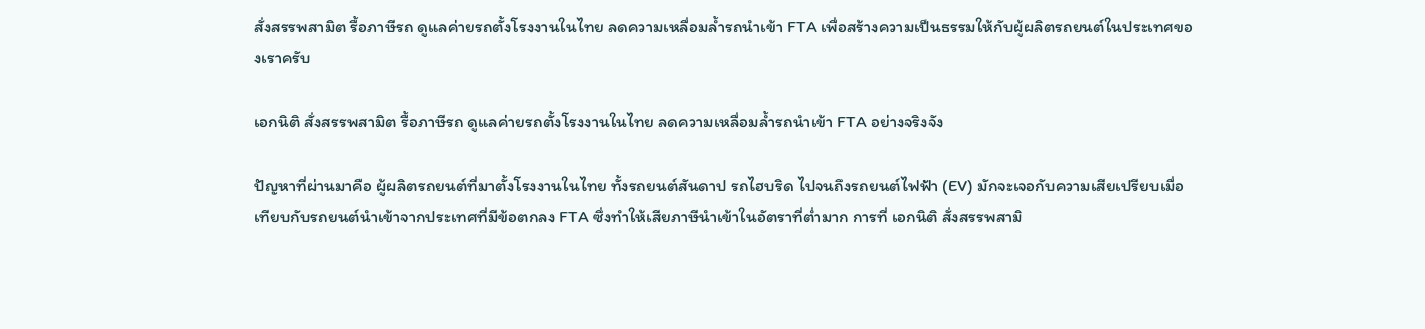สั่งสรรพสามิต รื้อภาษีรถ ดูแลค่ายรถตั้งโรงงานในไทย ลดความเหลื่อมล้ำรถนำเข้า FTA เพื่อสร้างความเป็นธรรมให้กับผู้ผลิตรถยนต์ในประเทศของเราครับ

เอกนิติ สั่งสรรพสามิต รื้อภาษีรถ ดูแลค่ายรถตั้งโรงงานในไทย ลดความเหลื่อมล้ำรถนำเข้า FTA อย่างจริงจัง

ปัญหาที่ผ่านมาคือ ผู้ผลิตรถยนต์ที่มาตั้งโรงงานในไทย ทั้งรถยนต์สันดาป รถไฮบริด ไปจนถึงรถยนต์ไฟฟ้า (EV) มักจะเจอกับความเสียเปรียบเมื่อเทียบกับรถยนต์นำเข้าจากประเทศที่มีข้อตกลง FTA ซึ่งทำให้เสียภาษีนำเข้าในอัตราที่ต่ำมาก การที่ เอกนิติ สั่งสรรพสามิ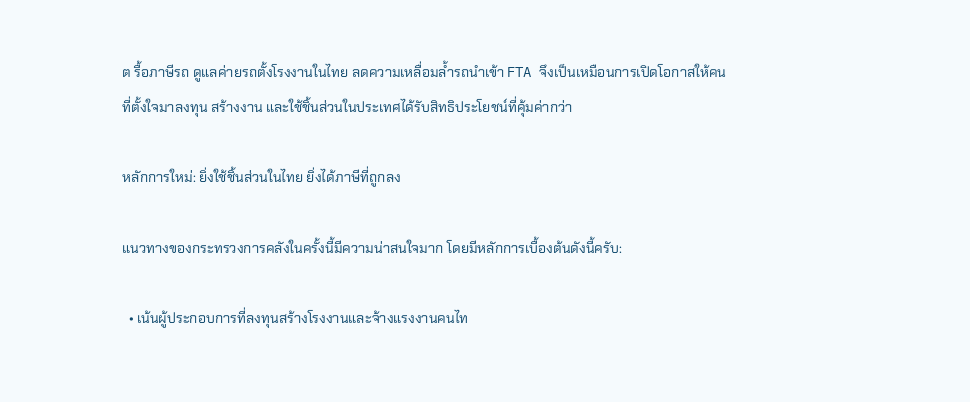ต รื้อภาษีรถ ดูแลค่ายรถตั้งโรงงานในไทย ลดความเหลื่อมล้ำรถนำเข้า FTA จึงเป็นเหมือนการเปิดโอกาสให้คนที่ตั้งใจมาลงทุน สร้างงาน และใช้ชิ้นส่วนในประเทศได้รับสิทธิประโยชน์ที่คุ้มค่ากว่า

หลักการใหม่: ยิ่งใช้ชิ้นส่วนในไทย ยิ่งได้ภาษีที่ถูกลง

แนวทางของกระทรวงการคลังในครั้งนี้มีความน่าสนใจมาก โดยมีหลักการเบื้องต้นดังนี้ครับ:

  • เน้นผู้ประกอบการที่ลงทุนสร้างโรงงานและจ้างแรงงานคนไท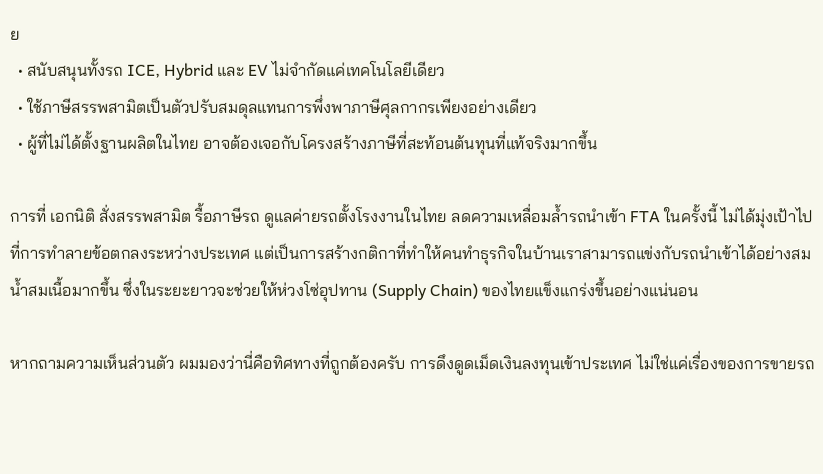ย
  • สนับสนุนทั้งรถ ICE, Hybrid และ EV ไม่จำกัดแค่เทคโนโลยีเดียว
  • ใช้ภาษีสรรพสามิตเป็นตัวปรับสมดุลแทนการพึ่งพาภาษีศุลกากรเพียงอย่างเดียว
  • ผู้ที่ไม่ได้ตั้งฐานผลิตในไทย อาจต้องเจอกับโครงสร้างภาษีที่สะท้อนต้นทุนที่แท้จริงมากขึ้น

การที่ เอกนิติ สั่งสรรพสามิต รื้อภาษีรถ ดูแลค่ายรถตั้งโรงงานในไทย ลดความเหลื่อมล้ำรถนำเข้า FTA ในครั้งนี้ ไม่ได้มุ่งเป้าไปที่การทำลายข้อตกลงระหว่างประเทศ แต่เป็นการสร้างกติกาที่ทำให้คนทำธุรกิจในบ้านเราสามารถแข่งกับรถนำเข้าได้อย่างสมน้ำสมเนื้อมากขึ้น ซึ่งในระยะยาวจะช่วยให้ห่วงโซ่อุปทาน (Supply Chain) ของไทยแข็งแกร่งขึ้นอย่างแน่นอน

หากถามความเห็นส่วนตัว ผมมองว่านี่คือทิศทางที่ถูกต้องครับ การดึงดูดเม็ดเงินลงทุนเข้าประเทศ ไม่ใช่แค่เรื่องของการขายรถ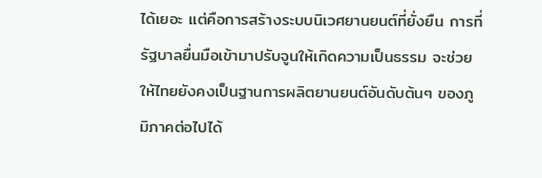ได้เยอะ แต่คือการสร้างระบบนิเวศยานยนต์ที่ยั่งยืน การที่รัฐบาลยื่นมือเข้ามาปรับจูนให้เกิดความเป็นธรรม จะช่วยให้ไทยยังคงเป็นฐานการผลิตยานยนต์อันดับต้นๆ ของภูมิภาคต่อไปได้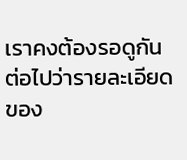เราคงต้องรอดูกันต่อไปว่ารายละเอียดของ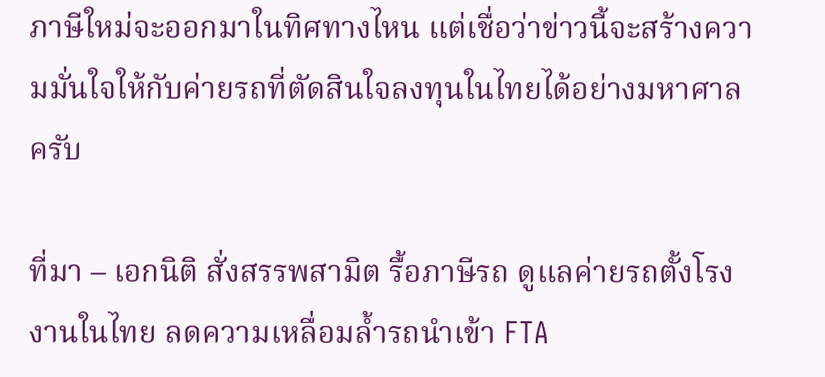ภาษีใหม่จะออกมาในทิศทางไหน แต่เชื่อว่าข่าวนี้จะสร้างความมั่นใจให้กับค่ายรถที่ตัดสินใจลงทุนในไทยได้อย่างมหาศาลครับ

ที่มา – เอกนิติ สั่งสรรพสามิต รื้อภาษีรถ ดูแลค่ายรถตั้งโรงงานในไทย ลดความเหลื่อมล้ำรถนำเข้า FTA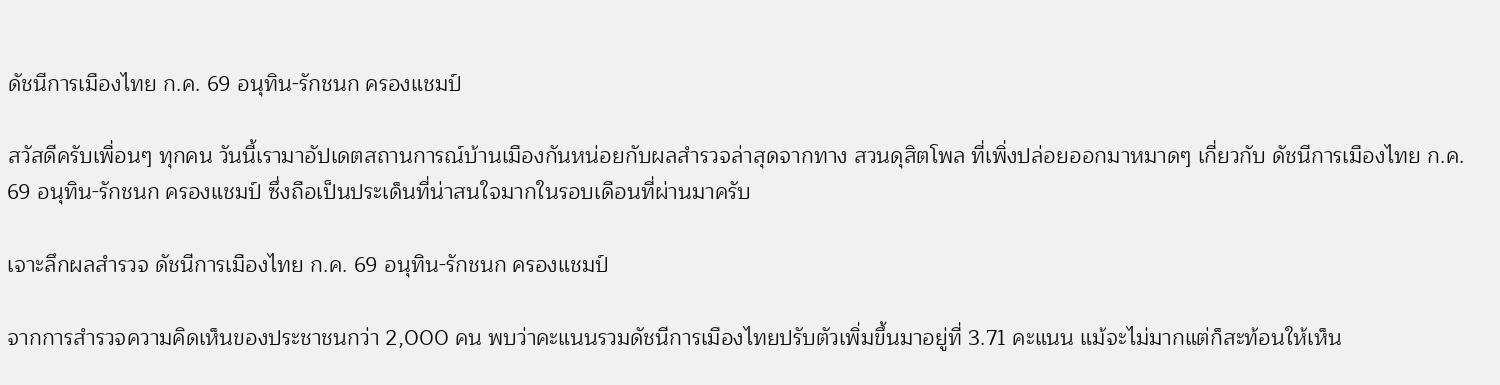ดัชนีการเมืองไทย ก.ค. 69 อนุทิน-รักชนก ครองแชมป์

สวัสดีครับเพื่อนๆ ทุกคน วันนี้เรามาอัปเดตสถานการณ์บ้านเมืองกันหน่อยกับผลสำรวจล่าสุดจากทาง สวนดุสิตโพล ที่เพิ่งปล่อยออกมาหมาดๆ เกี่ยวกับ ดัชนีการเมืองไทย ก.ค. 69 อนุทิน-รักชนก ครองแชมป์ ซึ่งถือเป็นประเด็นที่น่าสนใจมากในรอบเดือนที่ผ่านมาครับ

เจาะลึกผลสำรวจ ดัชนีการเมืองไทย ก.ค. 69 อนุทิน-รักชนก ครองแชมป์

จากการสำรวจความคิดเห็นของประชาชนกว่า 2,000 คน พบว่าคะแนนรวมดัชนีการเมืองไทยปรับตัวเพิ่มขึ้นมาอยู่ที่ 3.71 คะแนน แม้จะไม่มากแต่ก็สะท้อนให้เห็น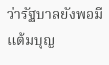ว่ารัฐบาลยังพอมีแต้มบุญ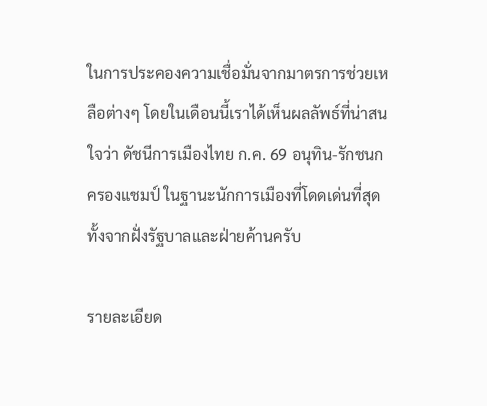ในการประคองความเชื่อมั่นจากมาตรการช่วยเหลือต่างๆ โดยในเดือนนี้เราได้เห็นผลลัพธ์ที่น่าสนใจว่า ดัชนีการเมืองไทย ก.ค. 69 อนุทิน-รักชนก ครองแชมป์ ในฐานะนักการเมืองที่โดดเด่นที่สุดทั้งจากฝั่งรัฐบาลและฝ่ายค้านครับ

รายละเอียด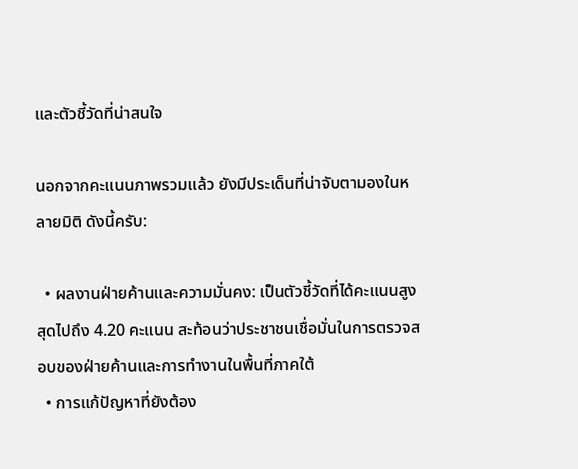และตัวชี้วัดที่น่าสนใจ

นอกจากคะแนนภาพรวมแล้ว ยังมีประเด็นที่น่าจับตามองในหลายมิติ ดังนี้ครับ:

  • ผลงานฝ่ายค้านและความมั่นคง: เป็นตัวชี้วัดที่ได้คะแนนสูงสุดไปถึง 4.20 คะแนน สะท้อนว่าประชาชนเชื่อมั่นในการตรวจสอบของฝ่ายค้านและการทำงานในพื้นที่ภาคใต้
  • การแก้ปัญหาที่ยังต้อง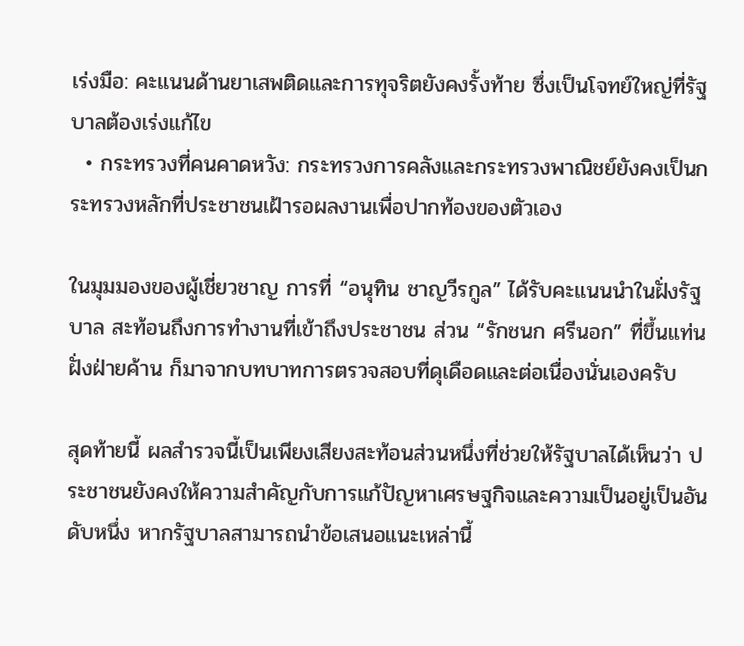เร่งมือ: คะแนนด้านยาเสพติดและการทุจริตยังคงรั้งท้าย ซึ่งเป็นโจทย์ใหญ่ที่รัฐบาลต้องเร่งแก้ไข
  • กระทรวงที่คนคาดหวัง: กระทรวงการคลังและกระทรวงพาณิชย์ยังคงเป็นกระทรวงหลักที่ประชาชนเฝ้ารอผลงานเพื่อปากท้องของตัวเอง

ในมุมมองของผู้เชี่ยวชาญ การที่ “อนุทิน ชาญวีรกูล” ได้รับคะแนนนำในฝั่งรัฐบาล สะท้อนถึงการทำงานที่เข้าถึงประชาชน ส่วน “รักชนก ศรีนอก” ที่ขึ้นแท่นฝั่งฝ่ายค้าน ก็มาจากบทบาทการตรวจสอบที่ดุเดือดและต่อเนื่องนั่นเองครับ

สุดท้ายนี้ ผลสำรวจนี้เป็นเพียงเสียงสะท้อนส่วนหนึ่งที่ช่วยให้รัฐบาลได้เห็นว่า ประชาชนยังคงให้ความสำคัญกับการแก้ปัญหาเศรษฐกิจและความเป็นอยู่เป็นอันดับหนึ่ง หากรัฐบาลสามารถนำข้อเสนอแนะเหล่านี้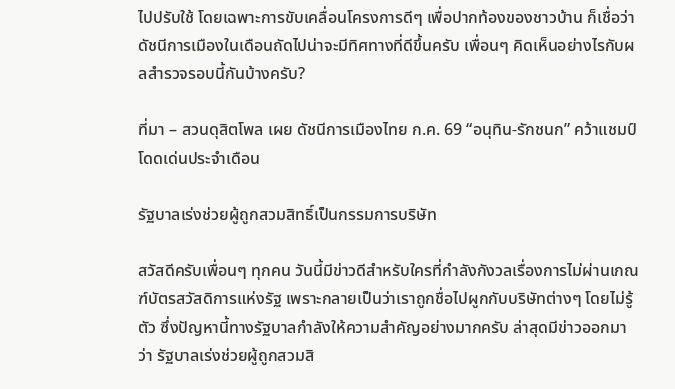ไปปรับใช้ โดยเฉพาะการขับเคลื่อนโครงการดีๆ เพื่อปากท้องของชาวบ้าน ก็เชื่อว่าดัชนีการเมืองในเดือนถัดไปน่าจะมีทิศทางที่ดีขึ้นครับ เพื่อนๆ คิดเห็นอย่างไรกับผลสำรวจรอบนี้กันบ้างครับ?

ที่มา – สวนดุสิตโพล เผย ดัชนีการเมืองไทย ก.ค. 69 “อนุทิน-รักชนก” คว้าแชมป์โดดเด่นประจำเดือน

รัฐบาลเร่งช่วยผู้ถูกสวมสิทธิ์เป็นกรรมการบริษัท

สวัสดีครับเพื่อนๆ ทุกคน วันนี้มีข่าวดีสำหรับใครที่กำลังกังวลเรื่องการไม่ผ่านเกณฑ์บัตรสวัสดิการแห่งรัฐ เพราะกลายเป็นว่าเราถูกชื่อไปผูกกับบริษัทต่างๆ โดยไม่รู้ตัว ซึ่งปัญหานี้ทางรัฐบาลกำลังให้ความสำคัญอย่างมากครับ ล่าสุดมีข่าวออกมาว่า รัฐบาลเร่งช่วยผู้ถูกสวมสิ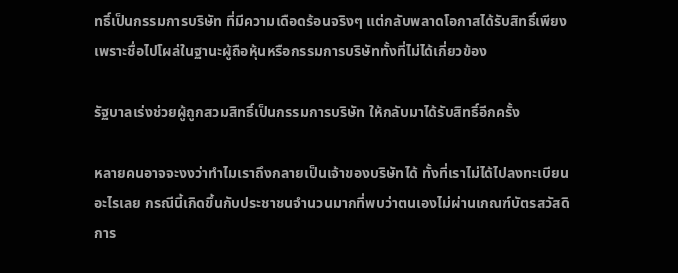ทธิ์เป็นกรรมการบริษัท ที่มีความเดือดร้อนจริงๆ แต่กลับพลาดโอกาสได้รับสิทธิ์เพียงเพราะชื่อไปโผล่ในฐานะผู้ถือหุ้นหรือกรรมการบริษัททั้งที่ไม่ได้เกี่ยวข้อง

รัฐบาลเร่งช่วยผู้ถูกสวมสิทธิ์เป็นกรรมการบริษัท ให้กลับมาได้รับสิทธิ์อีกครั้ง

หลายคนอาจจะงงว่าทำไมเราถึงกลายเป็นเจ้าของบริษัทได้ ทั้งที่เราไม่ได้ไปลงทะเบียนอะไรเลย กรณีนี้เกิดขึ้นกับประชาชนจำนวนมากที่พบว่าตนเองไม่ผ่านเกณฑ์บัตรสวัสดิการ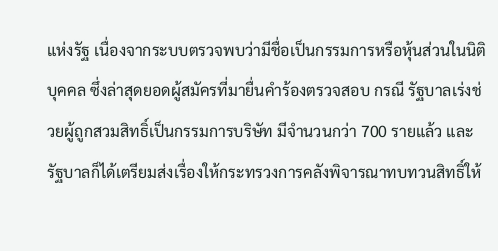แห่งรัฐ เนื่องจากระบบตรวจพบว่ามีชื่อเป็นกรรมการหรือหุ้นส่วนในนิติบุคคล ซึ่งล่าสุดยอดผู้สมัครที่มายื่นคำร้องตรวจสอบ กรณี รัฐบาลเร่งช่วยผู้ถูกสวมสิทธิ์เป็นกรรมการบริษัท มีจำนวนกว่า 700 รายแล้ว และรัฐบาลก็ได้เตรียมส่งเรื่องให้กระทรวงการคลังพิจารณาทบทวนสิทธิ์ให้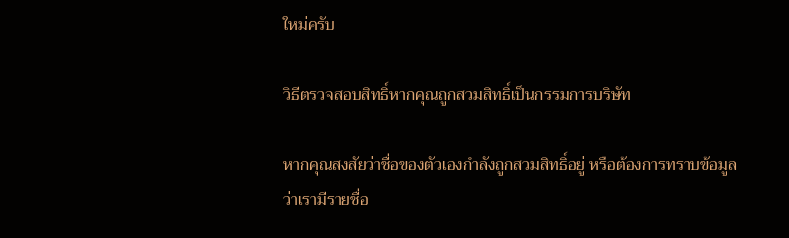ใหม่ครับ

วิธีตรวจสอบสิทธิ์หากคุณถูกสวมสิทธิ์เป็นกรรมการบริษัท

หากคุณสงสัยว่าชื่อของตัวเองกำลังถูกสวมสิทธิ์อยู่ หรือต้องการทราบข้อมูลว่าเรามีรายชื่อ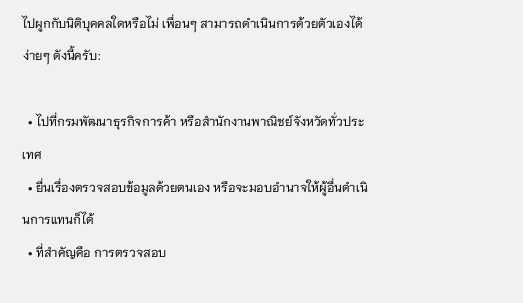ไปผูกกับนิติบุคคลใดหรือไม่ เพื่อนๆ สามารถดำเนินการด้วยตัวเองได้ง่ายๆ ดังนี้ครับ:

  • ไปที่กรมพัฒนาธุรกิจการค้า หรือสำนักงานพาณิชย์จังหวัดทั่วประเทศ
  • ยื่นเรื่องตรวจสอบข้อมูลด้วยตนเอง หรือจะมอบอำนาจให้ผู้อื่นดำเนินการแทนก็ได้
  • ที่สำคัญคือ การตรวจสอบ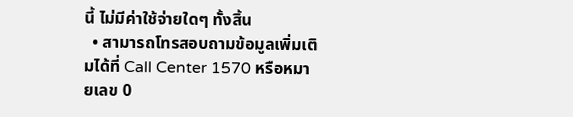นี้ ไม่มีค่าใช้จ่ายใดๆ ทั้งสิ้น
  • สามารถโทรสอบถามข้อมูลเพิ่มเติมได้ที่ Call Center 1570 หรือหมายเลข 0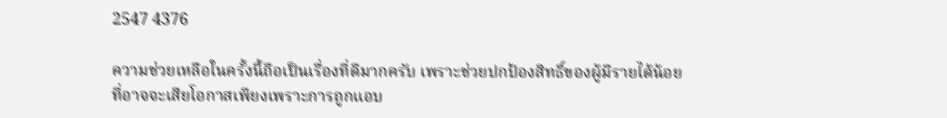2547 4376

ความช่วยเหลือในครั้งนี้ถือเป็นเรื่องที่ดีมากครับ เพราะช่วยปกป้องสิทธิ์ของผู้มีรายได้น้อยที่อาจจะเสียโอกาสเพียงเพราะการถูกแอบ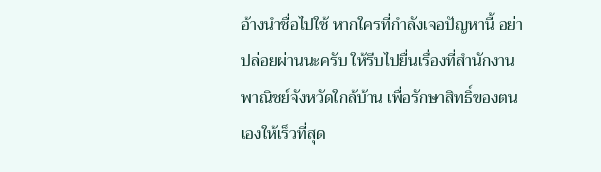อ้างนำชื่อไปใช้ หากใครที่กำลังเจอปัญหานี้ อย่าปล่อยผ่านนะครับ ให้รีบไปยื่นเรื่องที่สำนักงานพาณิชย์จังหวัดใกล้บ้าน เพื่อรักษาสิทธิ์ของตนเองให้เร็วที่สุด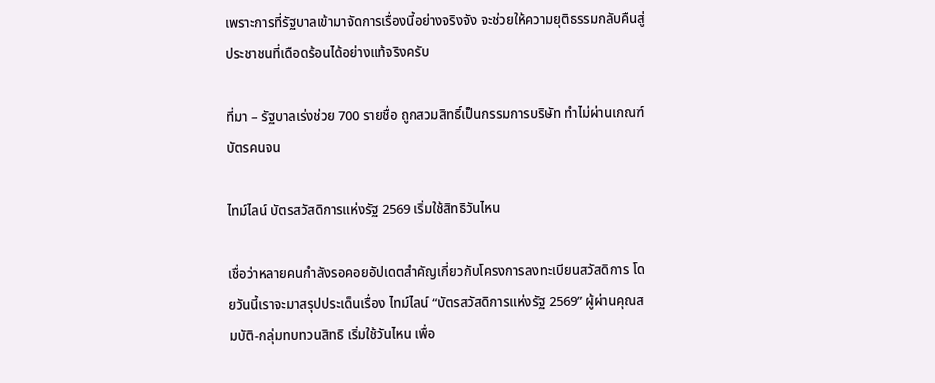เพราะการที่รัฐบาลเข้ามาจัดการเรื่องนี้อย่างจริงจัง จะช่วยให้ความยุติธรรมกลับคืนสู่ประชาชนที่เดือดร้อนได้อย่างแท้จริงครับ

ที่มา – รัฐบาลเร่งช่วย 700 รายชื่อ ถูกสวมสิทธิ์เป็นกรรมการบริษัท ทำไม่ผ่านเกณฑ์บัตรคนจน

ไทม์ไลน์ บัตรสวัสดิการแห่งรัฐ 2569 เริ่มใช้สิทธิวันไหน

เชื่อว่าหลายคนกำลังรอคอยอัปเดตสำคัญเกี่ยวกับโครงการลงทะเบียนสวัสดิการ โดยวันนี้เราจะมาสรุปประเด็นเรื่อง ไทม์ไลน์ “บัตรสวัสดิการแห่งรัฐ 2569” ผู้ผ่านคุณสมบัติ-กลุ่มทบทวนสิทธิ เริ่มใช้วันไหน เพื่อ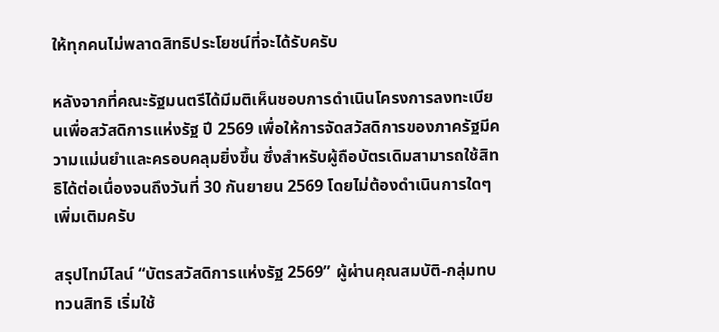ให้ทุกคนไม่พลาดสิทธิประโยชน์ที่จะได้รับครับ

หลังจากที่คณะรัฐมนตรีได้มีมติเห็นชอบการดำเนินโครงการลงทะเบียนเพื่อสวัสดิการแห่งรัฐ ปี 2569 เพื่อให้การจัดสวัสดิการของภาครัฐมีความแม่นยำและครอบคลุมยิ่งขึ้น ซึ่งสำหรับผู้ถือบัตรเดิมสามารถใช้สิทธิได้ต่อเนื่องจนถึงวันที่ 30 กันยายน 2569 โดยไม่ต้องดำเนินการใดๆ เพิ่มเติมครับ

สรุปไทม์ไลน์ “บัตรสวัสดิการแห่งรัฐ 2569” ผู้ผ่านคุณสมบัติ-กลุ่มทบทวนสิทธิ เริ่มใช้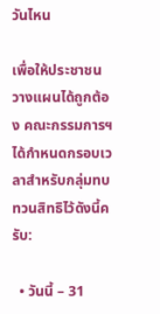วันไหน

เพื่อให้ประชาชนวางแผนได้ถูกต้อง คณะกรรมการฯ ได้กำหนดกรอบเวลาสำหรับกลุ่มทบทวนสิทธิไว้ดังนี้ครับ:

  • วันนี้ – 31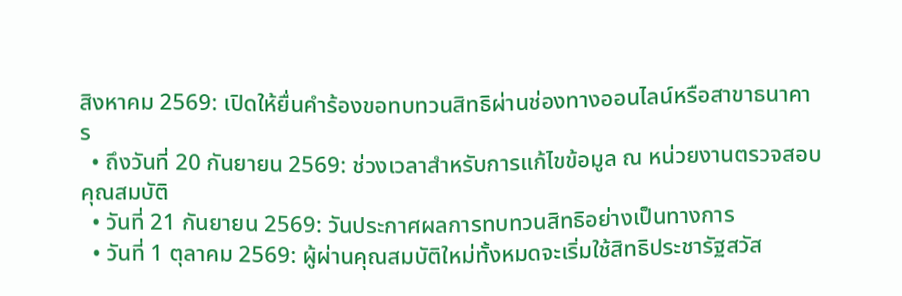สิงหาคม 2569: เปิดให้ยื่นคำร้องขอทบทวนสิทธิผ่านช่องทางออนไลน์หรือสาขาธนาคาร
  • ถึงวันที่ 20 กันยายน 2569: ช่วงเวลาสำหรับการแก้ไขข้อมูล ณ หน่วยงานตรวจสอบคุณสมบัติ
  • วันที่ 21 กันยายน 2569: วันประกาศผลการทบทวนสิทธิอย่างเป็นทางการ
  • วันที่ 1 ตุลาคม 2569: ผู้ผ่านคุณสมบัติใหม่ทั้งหมดจะเริ่มใช้สิทธิประชารัฐสวัส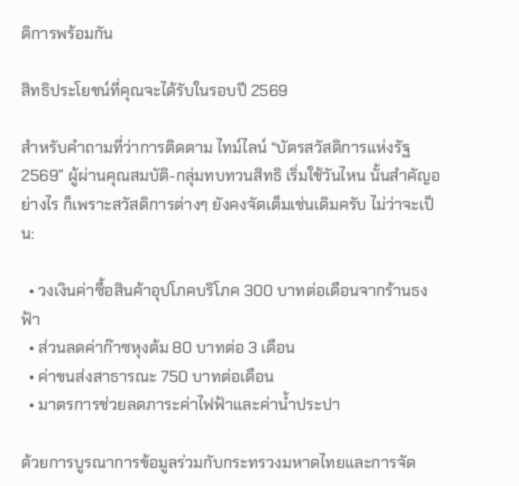ดิการพร้อมกัน

สิทธิประโยชน์ที่คุณจะได้รับในรอบปี 2569

สำหรับคำถามที่ว่าการติดตาม ไทม์ไลน์ “บัตรสวัสดิการแห่งรัฐ 2569” ผู้ผ่านคุณสมบัติ-กลุ่มทบทวนสิทธิ เริ่มใช้วันไหน นั้นสำคัญอย่างไร ก็เพราะสวัสดิการต่างๆ ยังคงจัดเต็มเช่นเดิมครับ ไม่ว่าจะเป็น:

  • วงเงินค่าซื้อสินค้าอุปโภคบริโภค 300 บาทต่อเดือนจากร้านธงฟ้า
  • ส่วนลดค่าก๊าซหุงต้ม 80 บาทต่อ 3 เดือน
  • ค่าขนส่งสาธารณะ 750 บาทต่อเดือน
  • มาตรการช่วยลดภาระค่าไฟฟ้าและค่าน้ำประปา

ด้วยการบูรณาการข้อมูลร่วมกับกระทรวงมหาดไทยและการจัด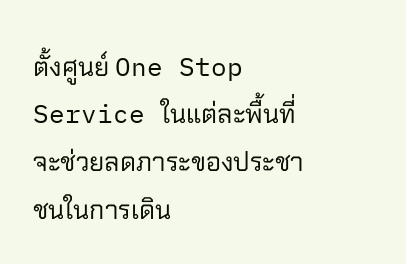ตั้งศูนย์ One Stop Service ในแต่ละพื้นที่ จะช่วยลดภาระของประชาชนในการเดิน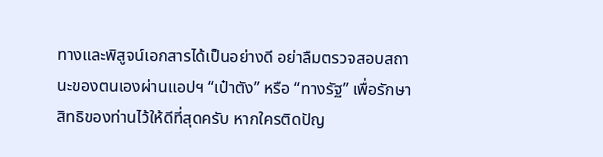ทางและพิสูจน์เอกสารได้เป็นอย่างดี อย่าลืมตรวจสอบสถานะของตนเองผ่านแอปฯ “เป๋าตัง” หรือ “ทางรัฐ” เพื่อรักษาสิทธิของท่านไว้ให้ดีที่สุดครับ หากใครติดปัญ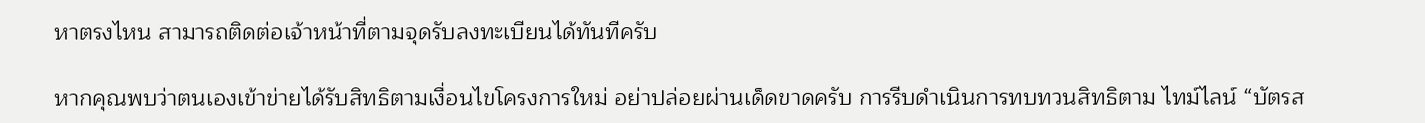หาตรงไหน สามารถติดต่อเจ้าหน้าที่ตามจุดรับลงทะเบียนได้ทันทีครับ

หากคุณพบว่าตนเองเข้าข่ายได้รับสิทธิตามเงื่อนไขโครงการใหม่ อย่าปล่อยผ่านเด็ดขาดครับ การรีบดำเนินการทบทวนสิทธิตาม ไทม์ไลน์ “บัตรส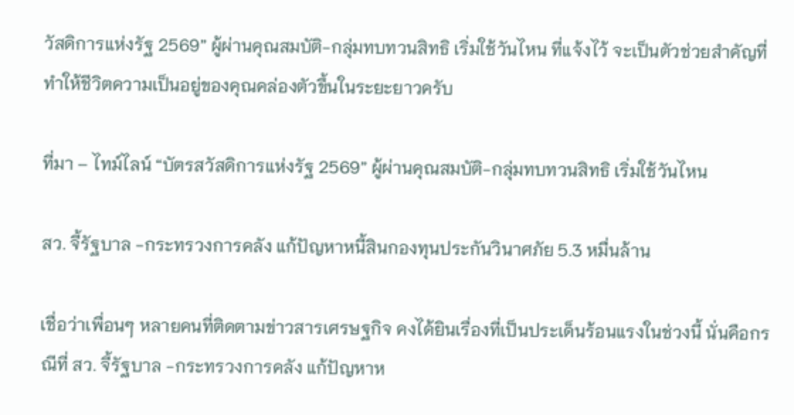วัสดิการแห่งรัฐ 2569” ผู้ผ่านคุณสมบัติ-กลุ่มทบทวนสิทธิ เริ่มใช้วันไหน ที่แจ้งไว้ จะเป็นตัวช่วยสำคัญที่ทำให้ชีวิตความเป็นอยู่ของคุณคล่องตัวขึ้นในระยะยาวครับ

ที่มา – ไทม์ไลน์ “บัตรสวัสดิการแห่งรัฐ 2569” ผู้ผ่านคุณสมบัติ-กลุ่มทบทวนสิทธิ เริ่มใช้วันไหน

สว. จี้รัฐบาล -กระทรวงการคลัง แก้ปัญหาหนี้สินกองทุนประกันวินาศภัย 5.3 หมื่นล้าน

เชื่อว่าเพื่อนๆ หลายคนที่ติดตามข่าวสารเศรษฐกิจ คงได้ยินเรื่องที่เป็นประเด็นร้อนแรงในช่วงนี้ นั่นคือกรณีที่ สว. จี้รัฐบาล -กระทรวงการคลัง แก้ปัญหาห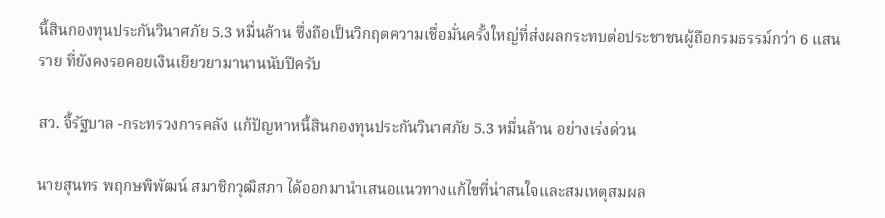นี้สินกองทุนประกันวินาศภัย 5.3 หมื่นล้าน ซึ่งถือเป็นวิกฤตความเชื่อมั่นครั้งใหญ่ที่ส่งผลกระทบต่อประชาชนผู้ถือกรมธรรม์กว่า 6 แสนราย ที่ยังคงรอคอยเงินเยียวยามานานนับปีครับ

สว. จี้รัฐบาล -กระทรวงการคลัง แก้ปัญหาหนี้สินกองทุนประกันวินาศภัย 5.3 หมื่นล้าน อย่างเร่งด่วน

นายสุนทร พฤกษพิพัฒน์ สมาชิกวุฒิสภา ได้ออกมานำเสนอแนวทางแก้ไขที่น่าสนใจและสมเหตุสมผล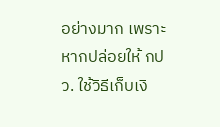อย่างมาก เพราะหากปล่อยให้ กปว. ใช้วิธีเก็บเงิ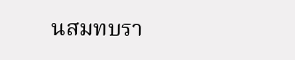นสมทบรา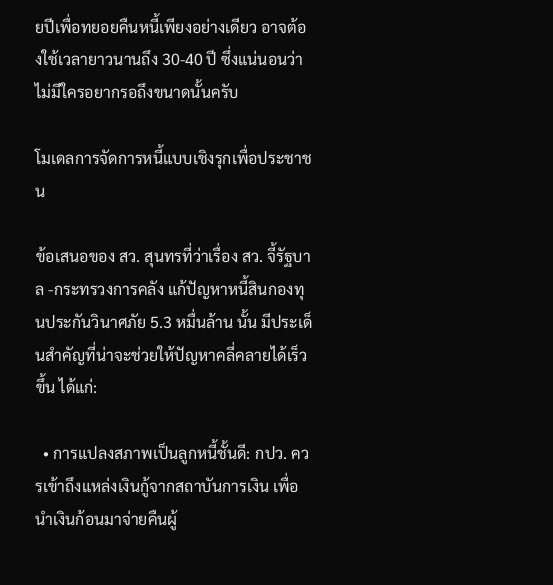ยปีเพื่อทยอยคืนหนี้เพียงอย่างเดียว อาจต้องใช้เวลายาวนานถึง 30-40 ปี ซึ่งแน่นอนว่าไม่มีใครอยากรอถึงขนาดนั้นครับ

โมเดลการจัดการหนี้แบบเชิงรุกเพื่อประชาชน

ข้อเสนอของ สว. สุนทรที่ว่าเรื่อง สว. จี้รัฐบาล -กระทรวงการคลัง แก้ปัญหาหนี้สินกองทุนประกันวินาศภัย 5.3 หมื่นล้าน นั้น มีประเด็นสำคัญที่น่าจะช่วยให้ปัญหาคลี่คลายได้เร็วขึ้น ได้แก่:

  • การแปลงสภาพเป็นลูกหนี้ชั้นดี: กปว. ควรเข้าถึงแหล่งเงินกู้จากสถาบันการเงิน เพื่อนำเงินก้อนมาจ่ายคืนผู้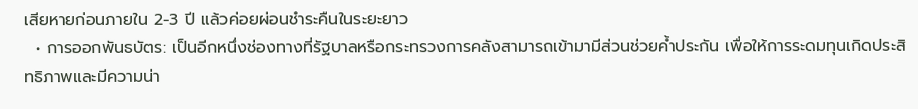เสียหายก่อนภายใน 2-3 ปี แล้วค่อยผ่อนชำระคืนในระยะยาว
  • การออกพันธบัตร: เป็นอีกหนึ่งช่องทางที่รัฐบาลหรือกระทรวงการคลังสามารถเข้ามามีส่วนช่วยค้ำประกัน เพื่อให้การระดมทุนเกิดประสิทธิภาพและมีความน่า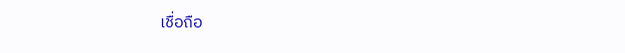เชื่อถือ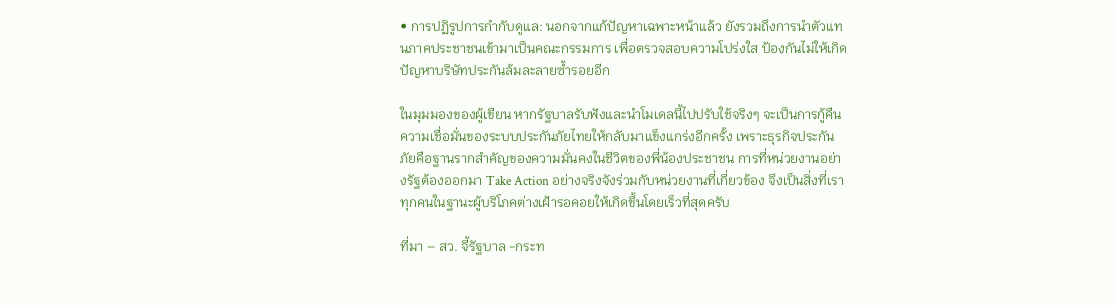• การปฏิรูปการกำกับดูแล: นอกจากแก้ปัญหาเฉพาะหน้าแล้ว ยังรวมถึงการนำตัวแทนภาคประชาชนเข้ามาเป็นคณะกรรมการ เพื่อตรวจสอบความโปร่งใส ป้องกันไม่ให้เกิดปัญหาบริษัทประกันล้มละลายซ้ำรอยอีก

ในมุมมองของผู้เขียน หากรัฐบาลรับฟังและนำโมเดลนี้ไปปรับใช้จริงๆ จะเป็นการกู้คืนความเชื่อมั่นของระบบประกันภัยไทยให้กลับมาแข็งแกร่งอีกครั้ง เพราะธุรกิจประกันภัยคือฐานรากสำคัญของความมั่นคงในชีวิตของพี่น้องประชาชน การที่หน่วยงานอย่างรัฐต้องออกมา Take Action อย่างจริงจังร่วมกับหน่วยงานที่เกี่ยวข้อง จึงเป็นสิ่งที่เราทุกคนในฐานะผู้บริโภคต่างเฝ้ารอคอยให้เกิดขึ้นโดยเร็วที่สุดครับ

ที่มา – สว. จี้รัฐบาล -กระท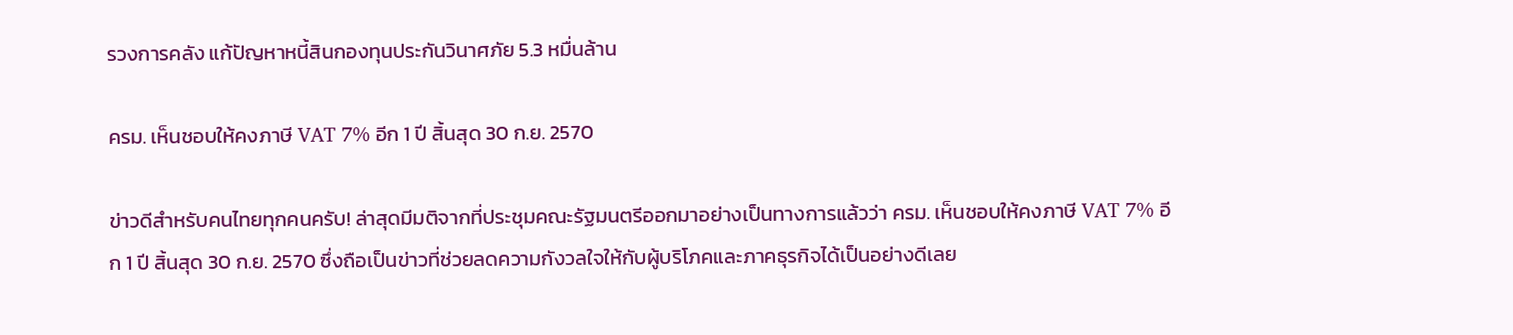รวงการคลัง แก้ปัญหาหนี้สินกองทุนประกันวินาศภัย 5.3 หมื่นล้าน

ครม. เห็นชอบให้คงภาษี VAT 7% อีก 1 ปี สิ้นสุด 30 ก.ย. 2570

ข่าวดีสำหรับคนไทยทุกคนครับ! ล่าสุดมีมติจากที่ประชุมคณะรัฐมนตรีออกมาอย่างเป็นทางการแล้วว่า ครม. เห็นชอบให้คงภาษี VAT 7% อีก 1 ปี สิ้นสุด 30 ก.ย. 2570 ซึ่งถือเป็นข่าวที่ช่วยลดความกังวลใจให้กับผู้บริโภคและภาคธุรกิจได้เป็นอย่างดีเลย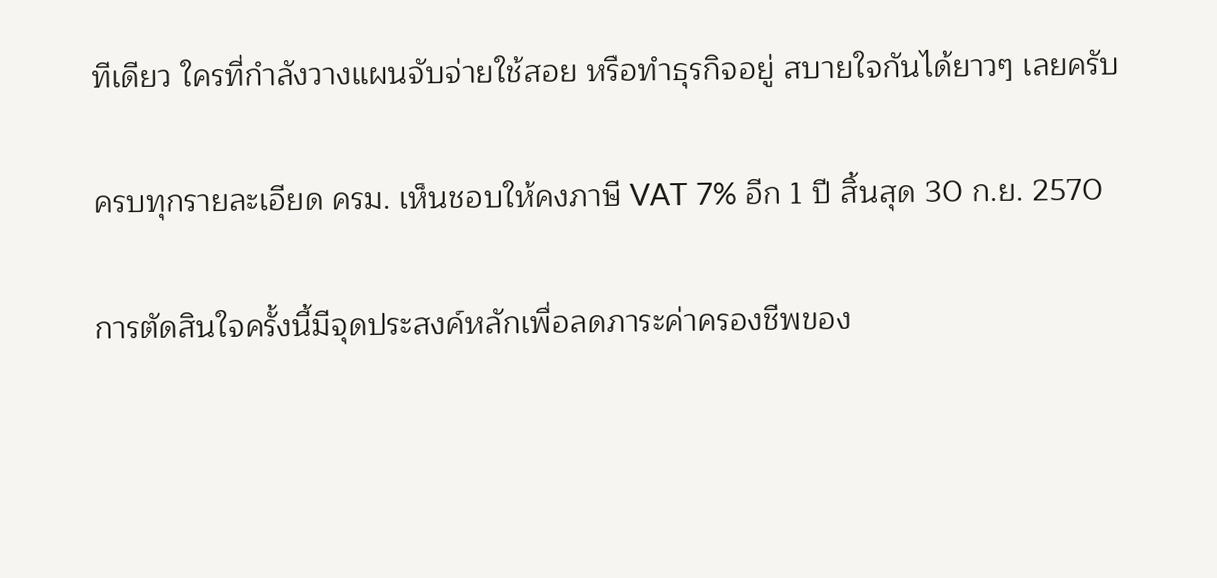ทีเดียว ใครที่กำลังวางแผนจับจ่ายใช้สอย หรือทำธุรกิจอยู่ สบายใจกันได้ยาวๆ เลยครับ

ครบทุกรายละเอียด ครม. เห็นชอบให้คงภาษี VAT 7% อีก 1 ปี สิ้นสุด 30 ก.ย. 2570

การตัดสินใจครั้งนี้มีจุดประสงค์หลักเพื่อลดภาระค่าครองชีพของ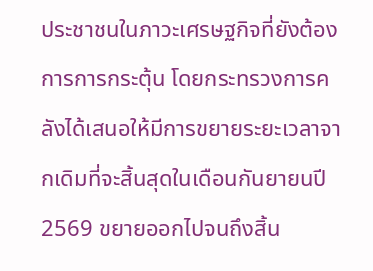ประชาชนในภาวะเศรษฐกิจที่ยังต้องการการกระตุ้น โดยกระทรวงการคลังได้เสนอให้มีการขยายระยะเวลาจากเดิมที่จะสิ้นสุดในเดือนกันยายนปี 2569 ขยายออกไปจนถึงสิ้น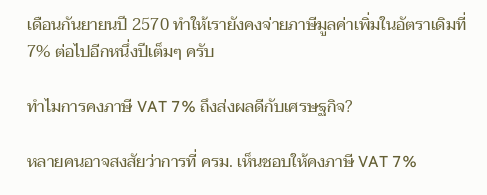เดือนกันยายนปี 2570 ทำให้เรายังคงจ่ายภาษีมูลค่าเพิ่มในอัตราเดิมที่ 7% ต่อไปอีกหนึ่งปีเต็มๆ ครับ

ทำไมการคงภาษี VAT 7% ถึงส่งผลดีกับเศรษฐกิจ?

หลายคนอาจสงสัยว่าการที่ ครม. เห็นชอบให้คงภาษี VAT 7%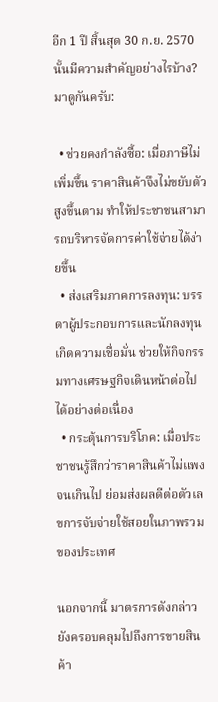อีก 1 ปี สิ้นสุด 30 ก.ย. 2570 นั้นมีความสำคัญอย่างไรบ้าง? มาดูกันครับ:

  • ช่วยคงกำลังซื้อ: เมื่อภาษีไม่เพิ่มขึ้น ราคาสินค้าจึงไม่ขยับตัวสูงขึ้นตาม ทำให้ประชาชนสามารถบริหารจัดการค่าใช้จ่ายได้ง่ายขึ้น
  • ส่งเสริมภาคการลงทุน: บรรดาผู้ประกอบการและนักลงทุนเกิดความเชื่อมั่น ช่วยให้กิจกรรมทางเศรษฐกิจเดินหน้าต่อไปได้อย่างต่อเนื่อง
  • กระตุ้นการบริโภค: เมื่อประชาชนรู้สึกว่าราคาสินค้าไม่แพงจนเกินไป ย่อมส่งผลดีต่อตัวเลขการจับจ่ายใช้สอยในภาพรวมของประเทศ

นอกจากนี้ มาตรการดังกล่าวยังครอบคลุมไปถึงการขายสินค้า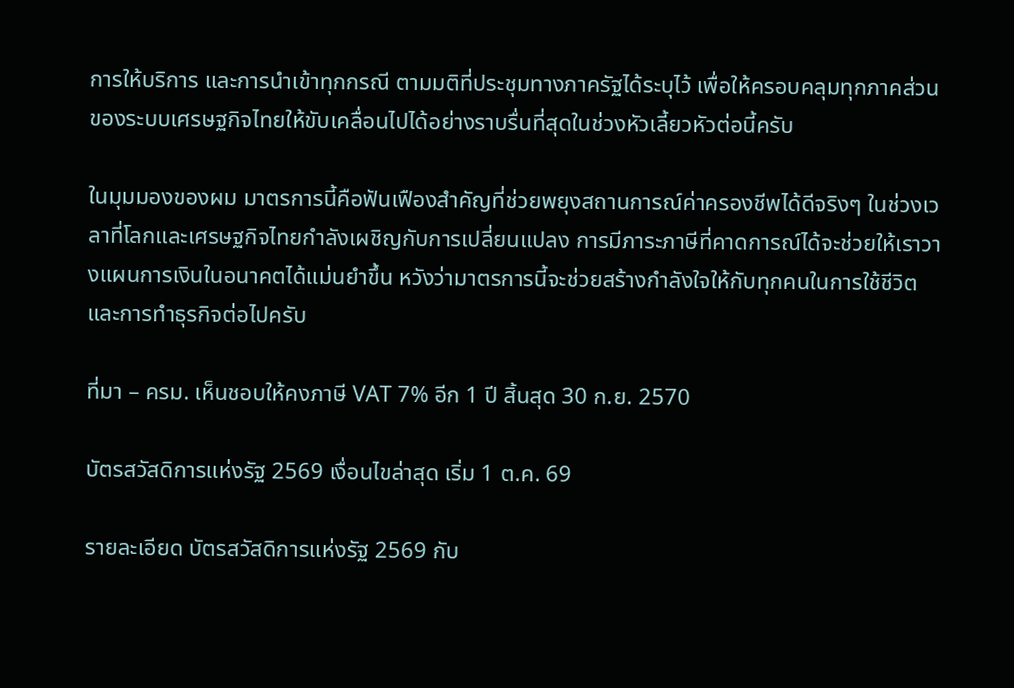การให้บริการ และการนำเข้าทุกกรณี ตามมติที่ประชุมทางภาครัฐได้ระบุไว้ เพื่อให้ครอบคลุมทุกภาคส่วนของระบบเศรษฐกิจไทยให้ขับเคลื่อนไปได้อย่างราบรื่นที่สุดในช่วงหัวเลี้ยวหัวต่อนี้ครับ

ในมุมมองของผม มาตรการนี้คือฟันเฟืองสำคัญที่ช่วยพยุงสถานการณ์ค่าครองชีพได้ดีจริงๆ ในช่วงเวลาที่โลกและเศรษฐกิจไทยกำลังเผชิญกับการเปลี่ยนแปลง การมีภาระภาษีที่คาดการณ์ได้จะช่วยให้เราวางแผนการเงินในอนาคตได้แม่นยำขึ้น หวังว่ามาตรการนี้จะช่วยสร้างกำลังใจให้กับทุกคนในการใช้ชีวิตและการทำธุรกิจต่อไปครับ

ที่มา – ครม. เห็นชอบให้คงภาษี VAT 7% อีก 1 ปี สิ้นสุด 30 ก.ย. 2570

บัตรสวัสดิการแห่งรัฐ 2569 เงื่อนไขล่าสุด เริ่ม 1 ต.ค. 69

รายละเอียด บัตรสวัสดิการแห่งรัฐ 2569 กับ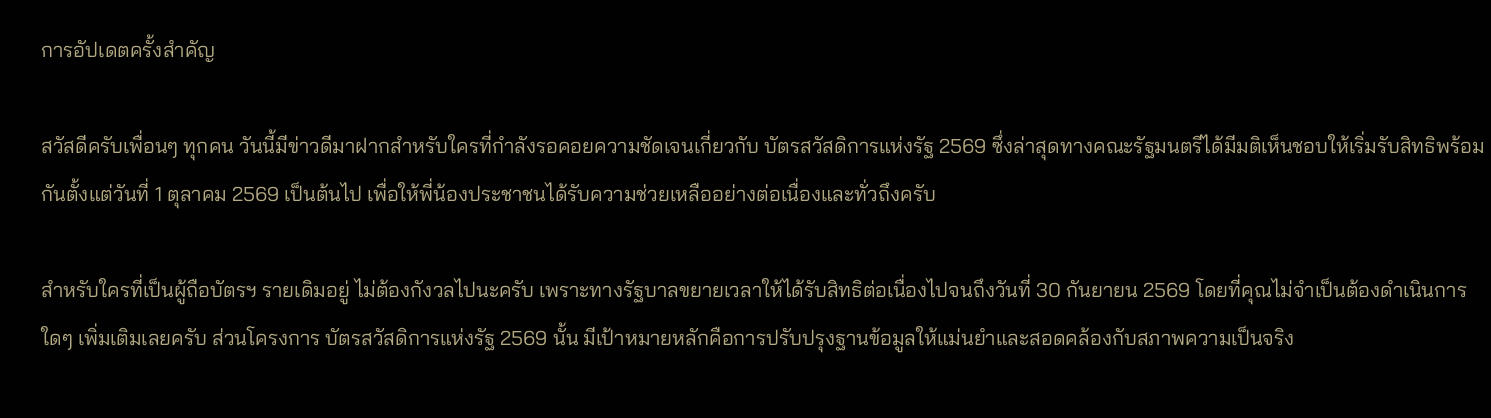การอัปเดตครั้งสำคัญ

สวัสดีครับเพื่อนๆ ทุกคน วันนี้มีข่าวดีมาฝากสำหรับใครที่กำลังรอคอยความชัดเจนเกี่ยวกับ บัตรสวัสดิการแห่งรัฐ 2569 ซึ่งล่าสุดทางคณะรัฐมนตรีได้มีมติเห็นชอบให้เริ่มรับสิทธิพร้อมกันตั้งแต่วันที่ 1 ตุลาคม 2569 เป็นต้นไป เพื่อให้พี่น้องประชาชนได้รับความช่วยเหลืออย่างต่อเนื่องและทั่วถึงครับ

สำหรับใครที่เป็นผู้ถือบัตรฯ รายเดิมอยู่ ไม่ต้องกังวลไปนะครับ เพราะทางรัฐบาลขยายเวลาให้ได้รับสิทธิต่อเนื่องไปจนถึงวันที่ 30 กันยายน 2569 โดยที่คุณไม่จำเป็นต้องดำเนินการใดๆ เพิ่มเติมเลยครับ ส่วนโครงการ บัตรสวัสดิการแห่งรัฐ 2569 นั้น มีเป้าหมายหลักคือการปรับปรุงฐานข้อมูลให้แม่นยำและสอดคล้องกับสภาพความเป็นจริง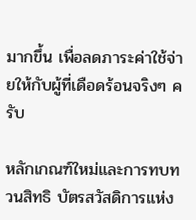มากขึ้น เพื่อลดภาระค่าใช้จ่ายให้กับผู้ที่เดือดร้อนจริงๆ ครับ

หลักเกณฑ์ใหม่และการทบทวนสิทธิ บัตรสวัสดิการแห่ง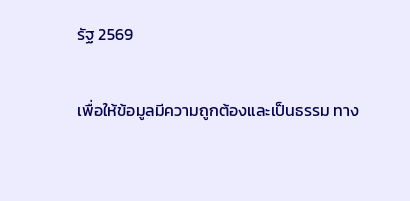รัฐ 2569

เพื่อให้ข้อมูลมีความถูกต้องและเป็นธรรม ทาง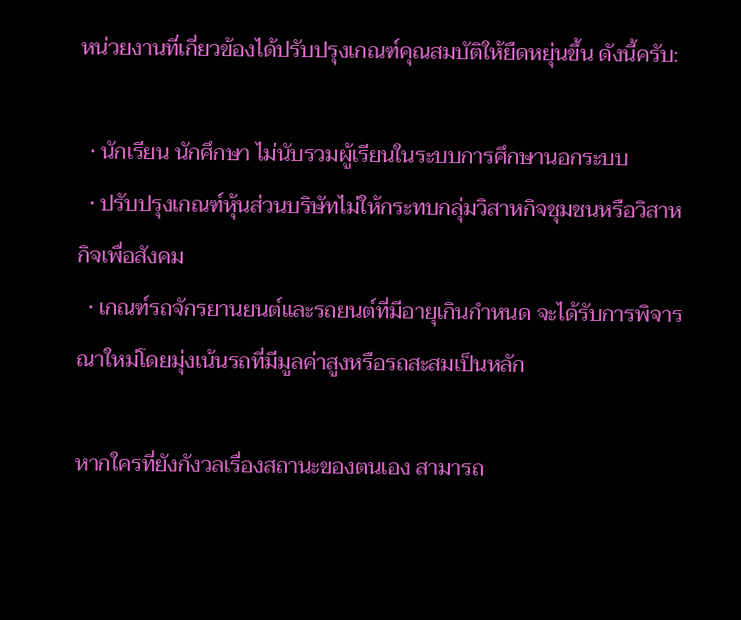หน่วยงานที่เกี่ยวข้องได้ปรับปรุงเกณฑ์คุณสมบัติให้ยืดหยุ่นขึ้น ดังนี้ครับ:

  • นักเรียน นักศึกษา ไม่นับรวมผู้เรียนในระบบการศึกษานอกระบบ
  • ปรับปรุงเกณฑ์หุ้นส่วนบริษัทไม่ให้กระทบกลุ่มวิสาหกิจชุมชนหรือวิสาหกิจเพื่อสังคม
  • เกณฑ์รถจักรยานยนต์และรถยนต์ที่มีอายุเกินกำหนด จะได้รับการพิจารณาใหม่โดยมุ่งเน้นรถที่มีมูลค่าสูงหรือรถสะสมเป็นหลัก

หากใครที่ยังกังวลเรื่องสถานะของตนเอง สามารถ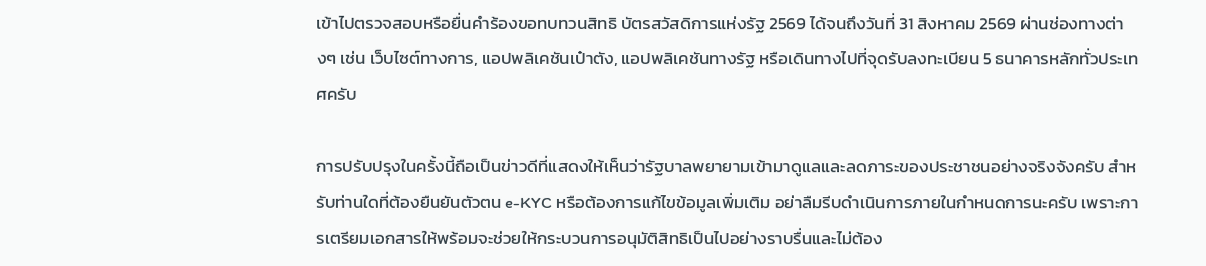เข้าไปตรวจสอบหรือยื่นคำร้องขอทบทวนสิทธิ บัตรสวัสดิการแห่งรัฐ 2569 ได้จนถึงวันที่ 31 สิงหาคม 2569 ผ่านช่องทางต่างๆ เช่น เว็บไซต์ทางการ, แอปพลิเคชันเป๋าตัง, แอปพลิเคชันทางรัฐ หรือเดินทางไปที่จุดรับลงทะเบียน 5 ธนาคารหลักทั่วประเทศครับ

การปรับปรุงในครั้งนี้ถือเป็นข่าวดีที่แสดงให้เห็นว่ารัฐบาลพยายามเข้ามาดูแลและลดภาระของประชาชนอย่างจริงจังครับ สำหรับท่านใดที่ต้องยืนยันตัวตน e-KYC หรือต้องการแก้ไขข้อมูลเพิ่มเติม อย่าลืมรีบดำเนินการภายในกำหนดการนะครับ เพราะการเตรียมเอกสารให้พร้อมจะช่วยให้กระบวนการอนุมัติสิทธิเป็นไปอย่างราบรื่นและไม่ต้อง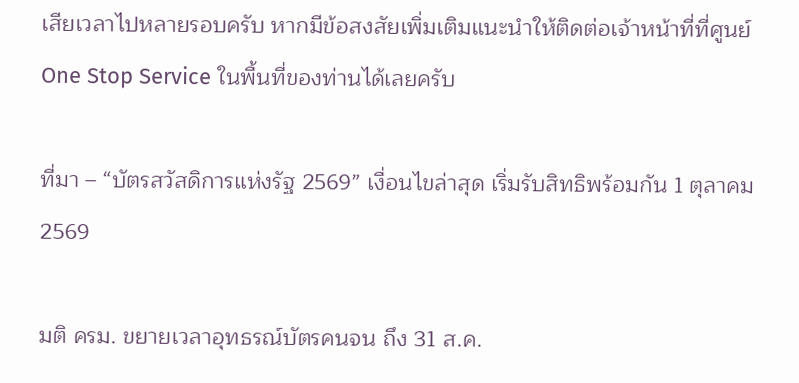เสียเวลาไปหลายรอบครับ หากมีข้อสงสัยเพิ่มเติมแนะนำให้ติดต่อเจ้าหน้าที่ที่ศูนย์ One Stop Service ในพื้นที่ของท่านได้เลยครับ

ที่มา – “บัตรสวัสดิการแห่งรัฐ 2569” เงื่อนไขล่าสุด เริ่มรับสิทธิพร้อมกัน 1 ตุลาคม 2569

มติ ครม. ขยายเวลาอุทธรณ์บัตรคนจน ถึง 31 ส.ค.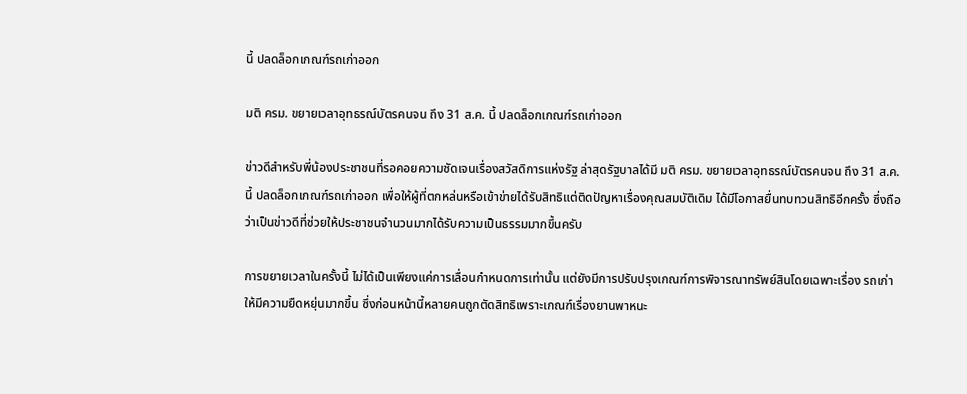นี้ ปลดล็อกเกณฑ์รถเก่าออก

มติ ครม. ขยายเวลาอุทธรณ์บัตรคนจน ถึง 31 ส.ค. นี้ ปลดล็อกเกณฑ์รถเก่าออก

ข่าวดีสำหรับพี่น้องประชาชนที่รอคอยความชัดเจนเรื่องสวัสดิการแห่งรัฐ ล่าสุดรัฐบาลได้มี มติ ครม. ขยายเวลาอุทธรณ์บัตรคนจน ถึง 31 ส.ค. นี้ ปลดล็อกเกณฑ์รถเก่าออก เพื่อให้ผู้ที่ตกหล่นหรือเข้าข่ายได้รับสิทธิแต่ติดปัญหาเรื่องคุณสมบัติเดิม ได้มีโอกาสยื่นทบทวนสิทธิอีกครั้ง ซึ่งถือว่าเป็นข่าวดีที่ช่วยให้ประชาชนจำนวนมากได้รับความเป็นธรรมมากขึ้นครับ

การขยายเวลาในครั้งนี้ ไม่ได้เป็นเพียงแค่การเลื่อนกำหนดการเท่านั้น แต่ยังมีการปรับปรุงเกณฑ์การพิจารณาทรัพย์สินโดยเฉพาะเรื่อง รถเก่า ให้มีความยืดหยุ่นมากขึ้น ซึ่งก่อนหน้านี้หลายคนถูกตัดสิทธิเพราะเกณฑ์เรื่องยานพาหนะ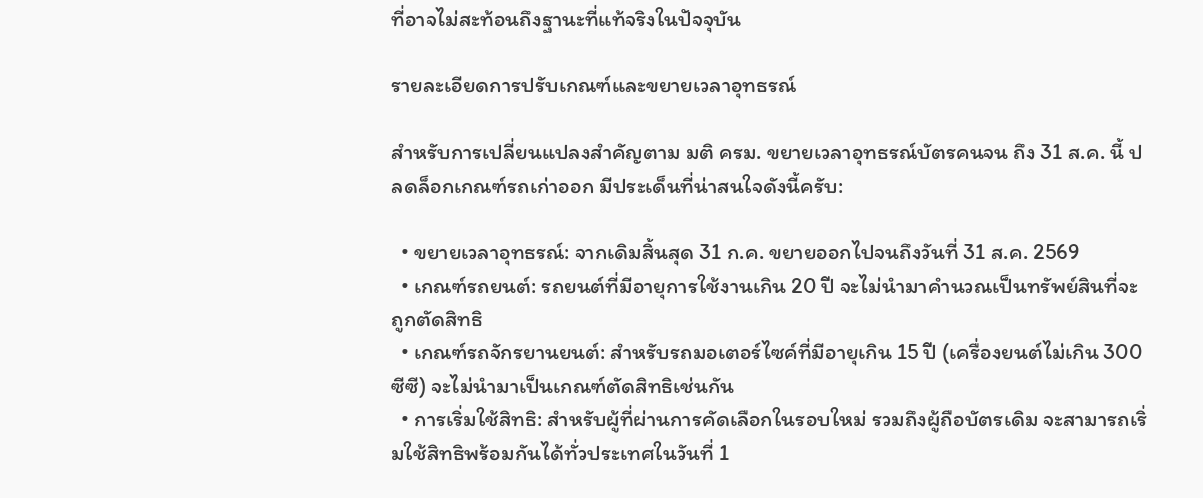ที่อาจไม่สะท้อนถึงฐานะที่แท้จริงในปัจจุบัน

รายละเอียดการปรับเกณฑ์และขยายเวลาอุทธรณ์

สำหรับการเปลี่ยนแปลงสำคัญตาม มติ ครม. ขยายเวลาอุทธรณ์บัตรคนจน ถึง 31 ส.ค. นี้ ปลดล็อกเกณฑ์รถเก่าออก มีประเด็นที่น่าสนใจดังนี้ครับ:

  • ขยายเวลาอุทธรณ์: จากเดิมสิ้นสุด 31 ก.ค. ขยายออกไปจนถึงวันที่ 31 ส.ค. 2569
  • เกณฑ์รถยนต์: รถยนต์ที่มีอายุการใช้งานเกิน 20 ปี จะไม่นำมาคำนวณเป็นทรัพย์สินที่จะถูกตัดสิทธิ
  • เกณฑ์รถจักรยานยนต์: สำหรับรถมอเตอร์ไซค์ที่มีอายุเกิน 15 ปี (เครื่องยนต์ไม่เกิน 300 ซีซี) จะไม่นำมาเป็นเกณฑ์ตัดสิทธิเช่นกัน
  • การเริ่มใช้สิทธิ: สำหรับผู้ที่ผ่านการคัดเลือกในรอบใหม่ รวมถึงผู้ถือบัตรเดิม จะสามารถเริ่มใช้สิทธิพร้อมกันได้ทั่วประเทศในวันที่ 1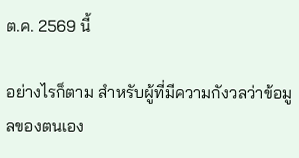ต.ค. 2569 นี้

อย่างไรก็ตาม สำหรับผู้ที่มีความกังวลว่าข้อมูลของตนเอง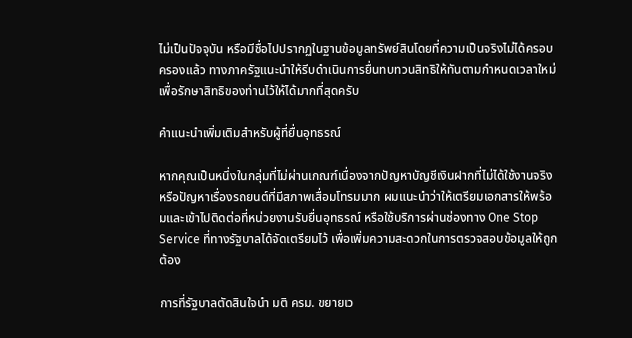ไม่เป็นปัจจุบัน หรือมีชื่อไปปรากฏในฐานข้อมูลทรัพย์สินโดยที่ความเป็นจริงไม่ได้ครอบครองแล้ว ทางภาครัฐแนะนำให้รีบดำเนินการยื่นทบทวนสิทธิให้ทันตามกำหนดเวลาใหม่ เพื่อรักษาสิทธิของท่านไว้ให้ได้มากที่สุดครับ

คำแนะนำเพิ่มเติมสำหรับผู้ที่ยื่นอุทธรณ์

หากคุณเป็นหนึ่งในกลุ่มที่ไม่ผ่านเกณฑ์เนื่องจากปัญหาบัญชีเงินฝากที่ไม่ได้ใช้งานจริง หรือปัญหาเรื่องรถยนต์ที่มีสภาพเสื่อมโทรมมาก ผมแนะนำว่าให้เตรียมเอกสารให้พร้อมและเข้าไปติดต่อที่หน่วยงานรับยื่นอุทธรณ์ หรือใช้บริการผ่านช่องทาง One Stop Service ที่ทางรัฐบาลได้จัดเตรียมไว้ เพื่อเพิ่มความสะดวกในการตรวจสอบข้อมูลให้ถูกต้อง

การที่รัฐบาลตัดสินใจนำ มติ ครม. ขยายเว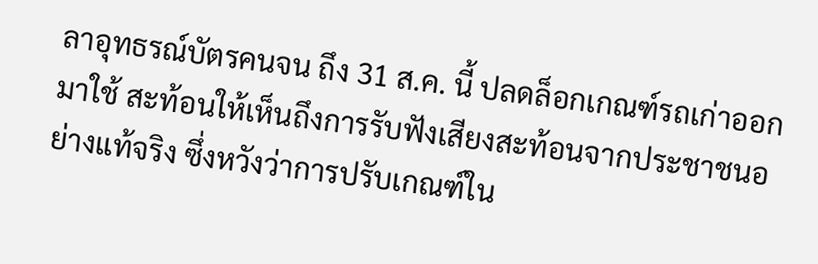ลาอุทธรณ์บัตรคนจน ถึง 31 ส.ค. นี้ ปลดล็อกเกณฑ์รถเก่าออก มาใช้ สะท้อนให้เห็นถึงการรับฟังเสียงสะท้อนจากประชาชนอย่างแท้จริง ซึ่งหวังว่าการปรับเกณฑ์ใน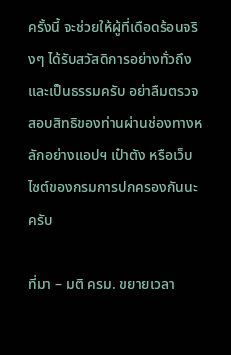ครั้งนี้ จะช่วยให้ผู้ที่เดือดร้อนจริงๆ ได้รับสวัสดิการอย่างทั่วถึงและเป็นธรรมครับ อย่าลืมตรวจสอบสิทธิของท่านผ่านช่องทางหลักอย่างแอปฯ เป๋าตัง หรือเว็บไซต์ของกรมการปกครองกันนะครับ

ที่มา – มติ ครม. ขยายเวลา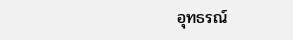อุทธรณ์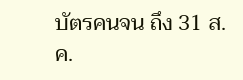บัตรคนจน ถึง 31 ส.ค.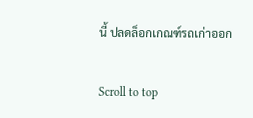นี้ ปลดล็อกเกณฑ์รถเก่าออก

Scroll to top